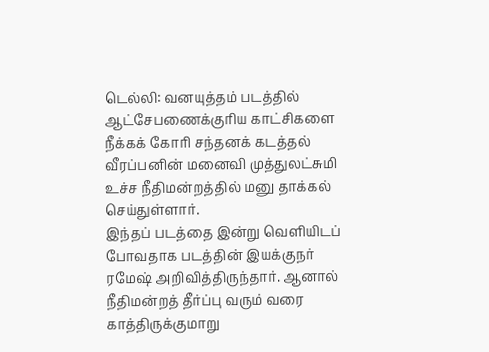டெல்லி: வனயுத்தம் படத்தில் ஆட்சேபணைக்குரிய காட்சிகளை நீக்கக் கோரி சந்தனக் கடத்தல் வீரப்பனின் மனைவி முத்துலட்சுமி உச்ச நீதிமன்றத்தில் மனு தாக்கல் செய்துள்ளார்.
இந்தப் படத்தை இன்று வெளியிடப் போவதாக படத்தின் இயக்குநர் ரமேஷ் அறிவித்திருந்தார். ஆனால் நீதிமன்றத் தீர்ப்பு வரும் வரை காத்திருக்குமாறு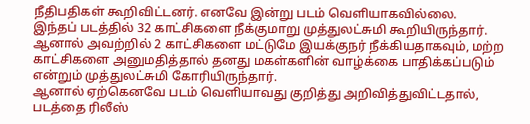நீதிபதிகள் கூறிவிட்டனர். எனவே இன்று படம் வெளியாகவில்லை.
இந்தப் படத்தில் 32 காட்சிகளை நீக்குமாறு முத்துலட்சுமி கூறியிருந்தார். ஆனால் அவற்றில் 2 காட்சிகளை மட்டுமே இயக்குநர் நீக்கியதாகவும், மற்ற காட்சிகளை அனுமதித்தால் தனது மகள்களின் வாழ்க்கை பாதிக்கப்படும் என்றும் முத்துலட்சுமி கோரியிருந்தார்.
ஆனால் ஏற்கெனவே படம் வெளியாவது குறித்து அறிவித்துவிட்டதால், படத்தை ரிலீஸ்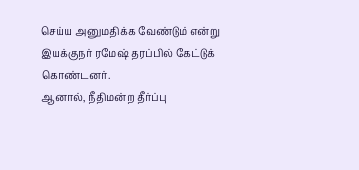செய்ய அனுமதிக்க வேண்டும் என்று இயக்குநர் ரமேஷ் தரப்பில் கேட்டுக் கொண்டனர்.
ஆனால், நீதிமன்ற தீர்ப்பு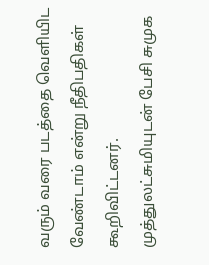வரும் வரை படத்தை வெளியிட வேண்டாம் என்று நீதிபதிகள் கூறிவிட்டனர். முத்துலட்சுமியுடன் பேசி சுமுக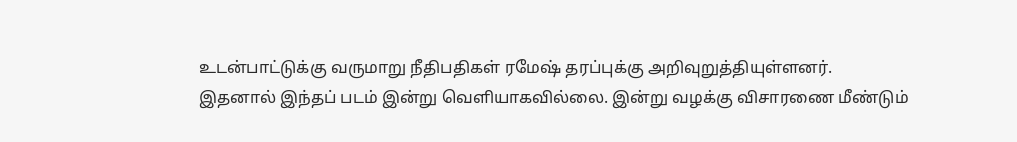உடன்பாட்டுக்கு வருமாறு நீதிபதிகள் ரமேஷ் தரப்புக்கு அறிவுறுத்தியுள்ளனர்.
இதனால் இந்தப் படம் இன்று வெளியாகவில்லை. இன்று வழக்கு விசாரணை மீண்டும்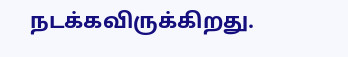நடக்கவிருக்கிறது.